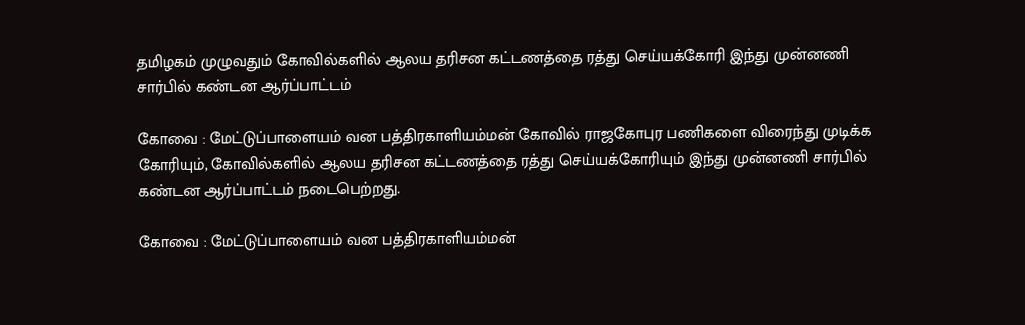தமிழகம் முழுவதும் கோவில்களில் ஆலய தரிசன கட்டணத்தை ரத்து செய்யக்கோரி இந்து முன்னணி சார்பில் கண்டன ஆர்ப்பாட்டம்

கோவை : மேட்டுப்பாளையம் வன பத்திரகாளியம்மன் கோவில் ராஜகோபுர பணிகளை விரைந்து முடிக்க கோரியும், கோவில்களில் ஆலய தரிசன கட்டணத்தை ரத்து செய்யக்கோரியும் இந்து முன்னணி சார்பில் கண்டன ஆர்ப்பாட்டம் நடைபெற்றது.

கோவை : மேட்டுப்பாளையம் வன பத்திரகாளியம்மன்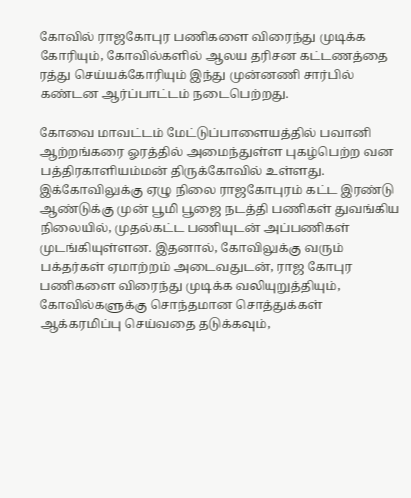கோவில் ராஜகோபுர பணிகளை விரைந்து முடிக்க கோரியும், கோவில்களில் ஆலய தரிசன கட்டணத்தை ரத்து செய்யக்கோரியும் இந்து முன்னணி சார்பில் கண்டன ஆர்ப்பாட்டம் நடைபெற்றது.

கோவை மாவட்டம் மேட்டுப்பாளையத்தில் பவானி ஆற்றங்கரை ஓரத்தில் அமைந்துள்ள புகழ்பெற்ற வன பத்திரகாளியம்மன் திருக்கோவில் உள்ளது. இக்கோவிலுக்கு ஏழு நிலை ராஜகோபுரம் கட்ட இரண்டு ஆண்டுக்கு முன் பூமி பூஜை நடத்தி பணிகள் துவங்கிய நிலையில், முதல்கட்ட பணியுடன் அப்பணிகள் முடங்கியுள்ளன. இதனால், கோவிலுக்கு வரும் பக்தர்கள் ஏமாற்றம் அடைவதுடன், ராஜ கோபுர பணிகளை விரைந்து முடிக்க வலியுறுத்தியும், கோவில்களுக்கு சொந்தமான சொத்துக்கள் ஆக்கரமிப்பு செய்வதை தடுக்கவும்,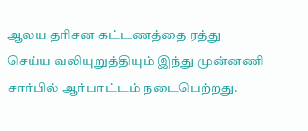ஆலய தரிசன கட்டணத்தை ரத்து செய்ய வலியுறுத்தியும் இந்து முன்னணி சார்பில் ஆர்பாட்டம் நடைபெற்றது.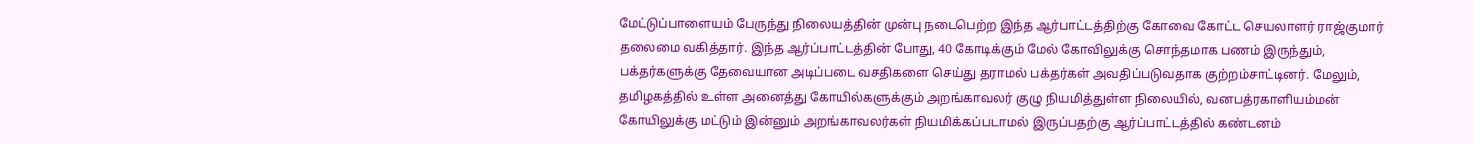மேட்டுப்பாளையம் பேருந்து நிலையத்தின் முன்பு நடைபெற்ற இந்த ஆர்பாட்டத்திற்கு கோவை கோட்ட செயலாளர் ராஜ்குமார் தலைமை வகித்தார். இந்த ஆர்ப்பாட்டத்தின் போது, 40 கோடிக்கும் மேல் கோவிலுக்கு சொந்தமாக பணம் இருந்தும், பக்தர்களுக்கு தேவையான அடிப்படை வசதிகளை செய்து தராமல் பக்தர்கள் அவதிப்படுவதாக குற்றம்சாட்டினர். மேலும், தமிழகத்தில் உள்ள அனைத்து கோயில்களுக்கும் அறங்காவலர் குழு நியமித்துள்ள நிலையில், வனபத்ரகாளியம்மன் கோயிலுக்கு மட்டும் இன்னும் அறங்காவலர்கள் நியமிக்கப்படாமல் இருப்பதற்கு ஆர்ப்பாட்டத்தில் கண்டனம்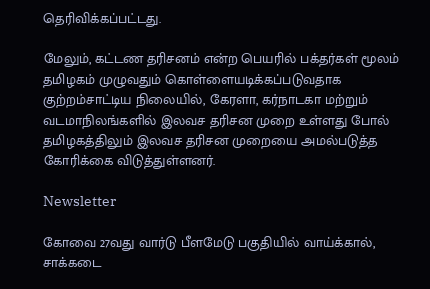தெரிவிக்கப்பட்டது.

மேலும், கட்டண தரிசனம் என்ற பெயரில் பக்தர்கள் மூலம் தமிழகம் முழுவதும் கொள்ளையடிக்கப்படுவதாக குற்றம்சாட்டிய நிலையில், கேரளா, கர்நாடகா மற்றும் வடமாநிலங்களில் இலவச தரிசன முறை உள்ளது போல் தமிழகத்திலும் இலவச தரிசன முறையை அமல்படுத்த கோரிக்கை விடுத்துள்ளனர்.

Newsletter

கோவை 27வது வார்டு பீளமேடு பகுதியில் வாய்க்கால், சாக்கடை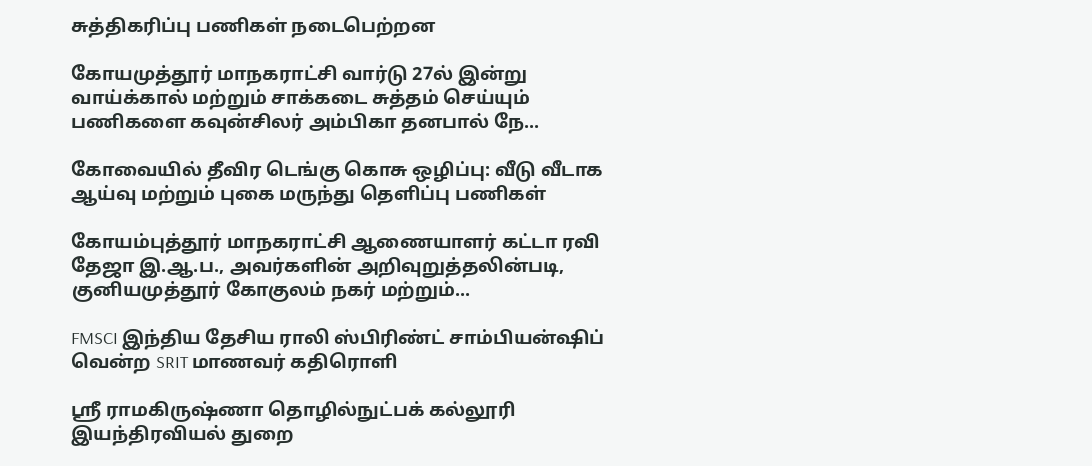சுத்திகரிப்பு பணிகள் நடைபெற்றன

கோயமுத்தூர் மாநகராட்சி வார்டு 27ல் இன்று வாய்க்கால் மற்றும் சாக்கடை சுத்தம் செய்யும் பணிகளை கவுன்சிலர் அம்பிகா தனபால் நே...

கோவையில் தீவிர டெங்கு கொசு ஒழிப்பு: வீடு வீடாக ஆய்வு மற்றும் புகை மருந்து தெளிப்பு பணிகள்

கோயம்புத்தூர் மாநகராட்சி ஆணையாளர் கட்டா ரவி தேஜா இ.ஆ.ப., அவர்களின் அறிவுறுத்தலின்படி, குனியமுத்தூர் கோகுலம் நகர் மற்றும்...

FMSCI இந்திய தேசிய ராலி ஸ்பிரிண்ட் சாம்பியன்ஷிப் வென்ற SRIT மாணவர் கதிரொளி

ஸ்ரீ ராமகிருஷ்ணா தொழில்நுட்பக் கல்லூரி இயந்திரவியல் துறை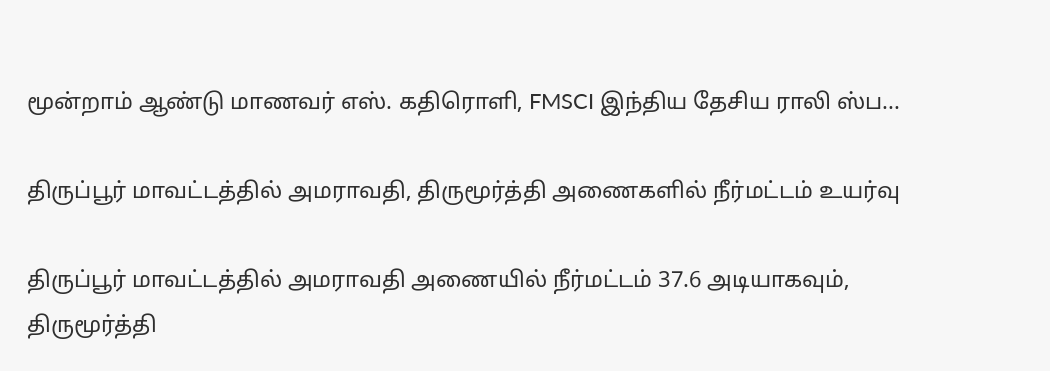மூன்றாம் ஆண்டு மாணவர் எஸ். கதிரொளி, FMSCI இந்திய தேசிய ராலி ஸ்ப...

திருப்பூர் மாவட்டத்தில் அமராவதி, திருமூர்த்தி அணைகளில் நீர்மட்டம் உயர்வு

திருப்பூர் மாவட்டத்தில் அமராவதி அணையில் நீர்மட்டம் 37.6 அடியாகவும், திருமூர்த்தி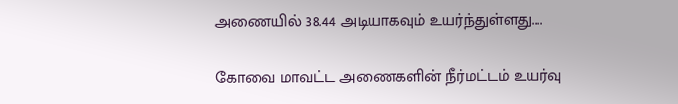அணையில் 38.44 அடியாகவும் உயர்ந்துள்ளது....

கோவை மாவட்ட அணைகளின் நீர்மட்டம் உயர்வு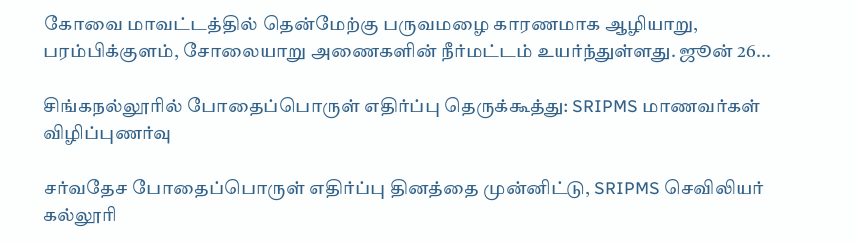கோவை மாவட்டத்தில் தென்மேற்கு பருவமழை காரணமாக ஆழியாறு, பரம்பிக்குளம், சோலையாறு அணைகளின் நீர்மட்டம் உயர்ந்துள்ளது. ஜூன் 26...

சிங்கநல்லூரில் போதைப்பொருள் எதிர்ப்பு தெருக்கூத்து: SRIPMS மாணவர்கள் விழிப்புணர்வு

சர்வதேச போதைப்பொருள் எதிர்ப்பு தினத்தை முன்னிட்டு, SRIPMS செவிலியர் கல்லூரி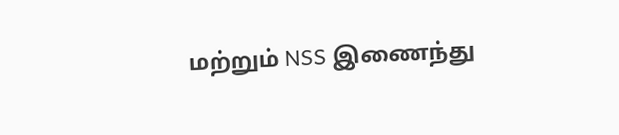மற்றும் NSS இணைந்து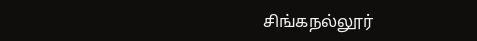சிங்கநல்லூர்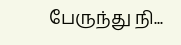பேருந்து நி...